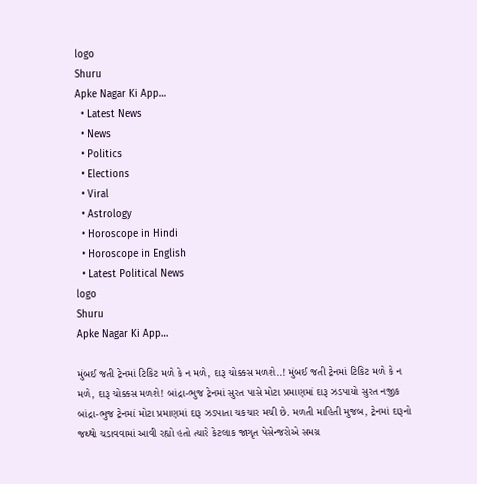logo
Shuru
Apke Nagar Ki App…
  • Latest News
  • News
  • Politics
  • Elections
  • Viral
  • Astrology
  • Horoscope in Hindi
  • Horoscope in English
  • Latest Political News
logo
Shuru
Apke Nagar Ki App…

મુંબઈ જતી ટ્રેનમાં ટિકિટ મળે કે ન મળે, દારૂ ચોક્કસ મળશે..! મુંબઈ જતી ટ્રેનમાં ટિકિટ મળે કે ન મળે, દારૂ ચોક્કસ મળશે! બાંદ્રા-ભુજ ટ્રેનમાં સુરત પાસે મોટા પ્રમાણમાં દારૂ ઝડપાયો સુરત નજીક બાંદ્રા-ભુજ ટ્રેનમાં મોટા પ્રમાણમાં દારૂ ઝડપાતા ચકચાર મચી છે. મળતી માહિતી મુજબ, ટ્રેનમાં દારૂનો જથ્થો ચડાવવામાં આવી રહ્યો હતો ત્યારે કેટલાક જાગૃત પેસેન્જરોએ સમગ્ર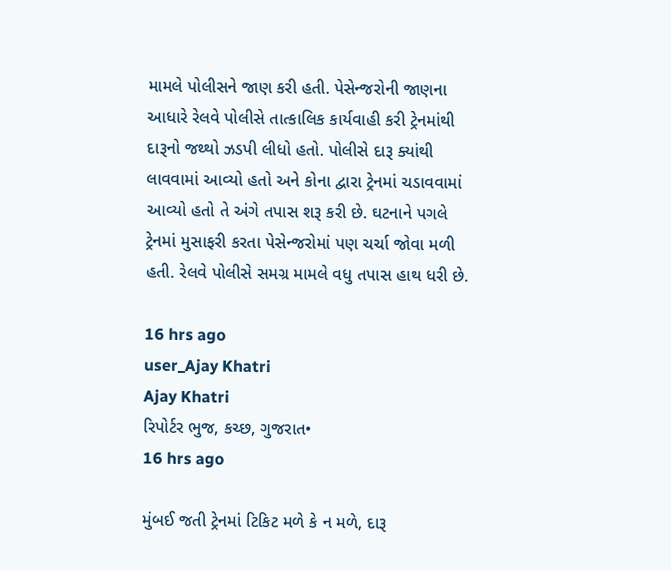મામલે પોલીસને જાણ કરી હતી. પેસેન્જરોની જાણના આધારે રેલવે પોલીસે તાત્કાલિક કાર્યવાહી કરી ટ્રેનમાંથી દારૂનો જથ્થો ઝડપી લીધો હતો. પોલીસે દારૂ ક્યાંથી લાવવામાં આવ્યો હતો અને કોના દ્વારા ટ્રેનમાં ચડાવવામાં આવ્યો હતો તે અંગે તપાસ શરૂ કરી છે. ઘટનાને પગલે ટ્રેનમાં મુસાફરી કરતા પેસેન્જરોમાં પણ ચર્ચા જોવા મળી હતી. રેલવે પોલીસે સમગ્ર મામલે વધુ તપાસ હાથ ધરી છે.

16 hrs ago
user_Ajay Khatri
Ajay Khatri
રિપોર્ટર ભુજ, કચ્છ, ગુજરાત•
16 hrs ago

મુંબઈ જતી ટ્રેનમાં ટિકિટ મળે કે ન મળે, દારૂ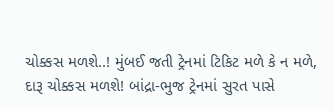ચોક્કસ મળશે..! મુંબઈ જતી ટ્રેનમાં ટિકિટ મળે કે ન મળે, દારૂ ચોક્કસ મળશે! બાંદ્રા-ભુજ ટ્રેનમાં સુરત પાસે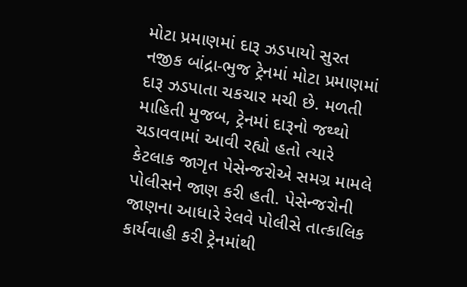મોટા પ્રમાણમાં દારૂ ઝડપાયો સુરત નજીક બાંદ્રા-ભુજ ટ્રેનમાં મોટા પ્રમાણમાં દારૂ ઝડપાતા ચકચાર મચી છે. મળતી માહિતી મુજબ, ટ્રેનમાં દારૂનો જથ્થો ચડાવવામાં આવી રહ્યો હતો ત્યારે કેટલાક જાગૃત પેસેન્જરોએ સમગ્ર મામલે પોલીસને જાણ કરી હતી. પેસેન્જરોની જાણના આધારે રેલવે પોલીસે તાત્કાલિક કાર્યવાહી કરી ટ્રેનમાંથી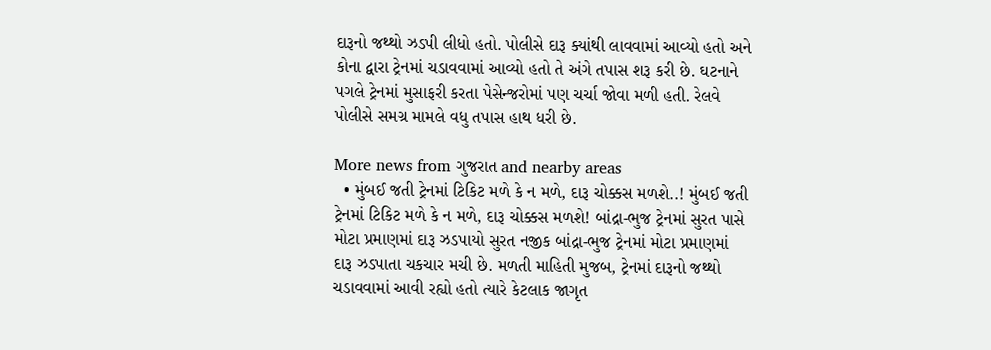દારૂનો જથ્થો ઝડપી લીધો હતો. પોલીસે દારૂ ક્યાંથી લાવવામાં આવ્યો હતો અને કોના દ્વારા ટ્રેનમાં ચડાવવામાં આવ્યો હતો તે અંગે તપાસ શરૂ કરી છે. ઘટનાને પગલે ટ્રેનમાં મુસાફરી કરતા પેસેન્જરોમાં પણ ચર્ચા જોવા મળી હતી. રેલવે પોલીસે સમગ્ર મામલે વધુ તપાસ હાથ ધરી છે.

More news from ગુજરાત and nearby areas
  • મુંબઈ જતી ટ્રેનમાં ટિકિટ મળે કે ન મળે, દારૂ ચોક્કસ મળશે..! મુંબઈ જતી ટ્રેનમાં ટિકિટ મળે કે ન મળે, દારૂ ચોક્કસ મળશે! બાંદ્રા-ભુજ ટ્રેનમાં સુરત પાસે મોટા પ્રમાણમાં દારૂ ઝડપાયો સુરત નજીક બાંદ્રા-ભુજ ટ્રેનમાં મોટા પ્રમાણમાં દારૂ ઝડપાતા ચકચાર મચી છે. મળતી માહિતી મુજબ, ટ્રેનમાં દારૂનો જથ્થો ચડાવવામાં આવી રહ્યો હતો ત્યારે કેટલાક જાગૃત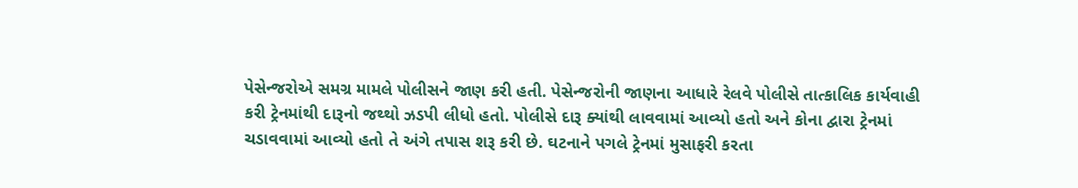પેસેન્જરોએ સમગ્ર મામલે પોલીસને જાણ કરી હતી. પેસેન્જરોની જાણના આધારે રેલવે પોલીસે તાત્કાલિક કાર્યવાહી કરી ટ્રેનમાંથી દારૂનો જથ્થો ઝડપી લીધો હતો. પોલીસે દારૂ ક્યાંથી લાવવામાં આવ્યો હતો અને કોના દ્વારા ટ્રેનમાં ચડાવવામાં આવ્યો હતો તે અંગે તપાસ શરૂ કરી છે. ઘટનાને પગલે ટ્રેનમાં મુસાફરી કરતા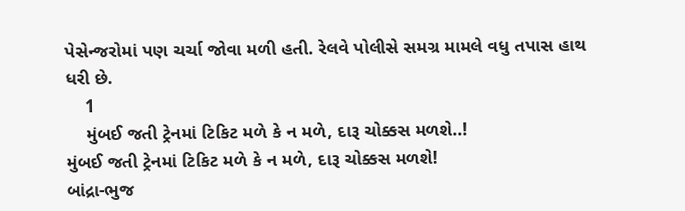પેસેન્જરોમાં પણ ચર્ચા જોવા મળી હતી. રેલવે પોલીસે સમગ્ર મામલે વધુ તપાસ હાથ ધરી છે.
    1
    મુંબઈ જતી ટ્રેનમાં ટિકિટ મળે કે ન મળે, દારૂ ચોક્કસ મળશે..!
મુંબઈ જતી ટ્રેનમાં ટિકિટ મળે કે ન મળે, દારૂ ચોક્કસ મળશે!
બાંદ્રા-ભુજ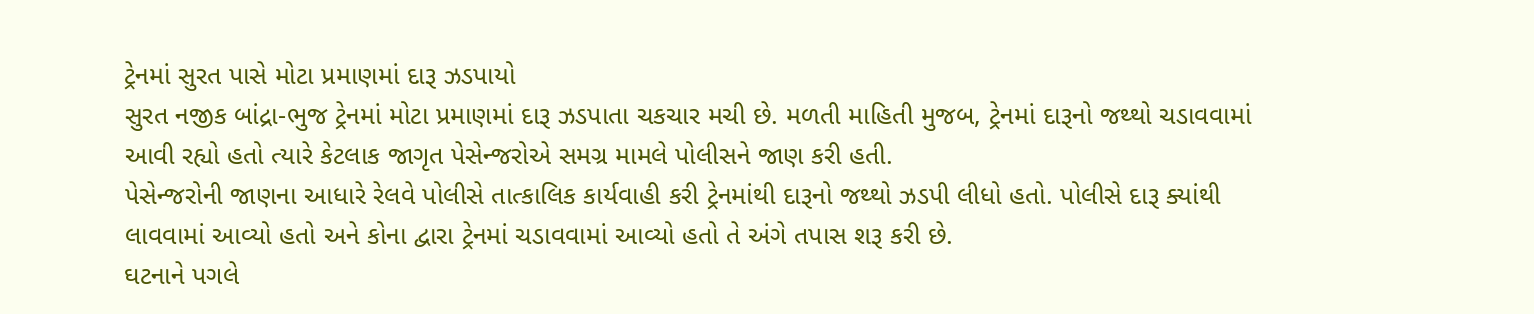ટ્રેનમાં સુરત પાસે મોટા પ્રમાણમાં દારૂ ઝડપાયો
સુરત નજીક બાંદ્રા-ભુજ ટ્રેનમાં મોટા પ્રમાણમાં દારૂ ઝડપાતા ચકચાર મચી છે. મળતી માહિતી મુજબ, ટ્રેનમાં દારૂનો જથ્થો ચડાવવામાં આવી રહ્યો હતો ત્યારે કેટલાક જાગૃત પેસેન્જરોએ સમગ્ર મામલે પોલીસને જાણ કરી હતી.
પેસેન્જરોની જાણના આધારે રેલવે પોલીસે તાત્કાલિક કાર્યવાહી કરી ટ્રેનમાંથી દારૂનો જથ્થો ઝડપી લીધો હતો. પોલીસે દારૂ ક્યાંથી લાવવામાં આવ્યો હતો અને કોના દ્વારા ટ્રેનમાં ચડાવવામાં આવ્યો હતો તે અંગે તપાસ શરૂ કરી છે.
ઘટનાને પગલે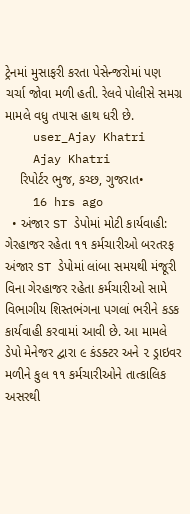ટ્રેનમાં મુસાફરી કરતા પેસેન્જરોમાં પણ ચર્ચા જોવા મળી હતી. રેલવે પોલીસે સમગ્ર મામલે વધુ તપાસ હાથ ધરી છે.
    user_Ajay Khatri
    Ajay Khatri
    રિપોર્ટર ભુજ, કચ્છ, ગુજરાત•
    16 hrs ago
  • અંજાર ST ડેપોમાં મોટી કાર્યવાહી: ગેરહાજર રહેતા ૧૧ કર્મચારીઓ બરતરફ અંજાર ST ડેપોમાં લાંબા સમયથી મંજૂરી વિના ગેરહાજર રહેતા કર્મચારીઓ સામે વિભાગીય શિસ્તભંગના પગલાં ભરીને કડક કાર્યવાહી કરવામાં આવી છે. આ મામલે ડેપો મેનેજર દ્વારા ૯ કંડક્ટર અને ૨ ડ્રાઇવર મળીને કુલ ૧૧ કર્મચારીઓને તાત્કાલિક અસરથી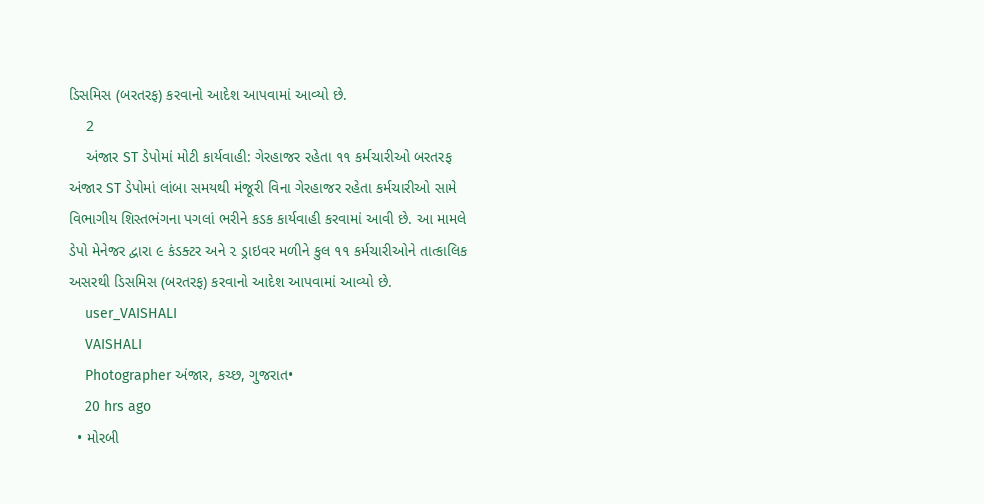ડિસમિસ (બરતરફ) કરવાનો આદેશ આપવામાં આવ્યો છે.
    2
    અંજાર ST ડેપોમાં મોટી કાર્યવાહી: ગેરહાજર રહેતા ૧૧ કર્મચારીઓ બરતરફ
અંજાર ST ડેપોમાં લાંબા સમયથી મંજૂરી વિના ગેરહાજર રહેતા કર્મચારીઓ સામે વિભાગીય શિસ્તભંગના પગલાં ભરીને કડક કાર્યવાહી કરવામાં આવી છે. આ મામલે ડેપો મેનેજર દ્વારા ૯ કંડક્ટર અને ૨ ડ્રાઇવર મળીને કુલ ૧૧ કર્મચારીઓને તાત્કાલિક અસરથી ડિસમિસ (બરતરફ) કરવાનો આદેશ આપવામાં આવ્યો છે.
    user_VAISHALI
    VAISHALI
    Photographer અંજાર, કચ્છ, ગુજરાત•
    20 hrs ago
  • મોરબી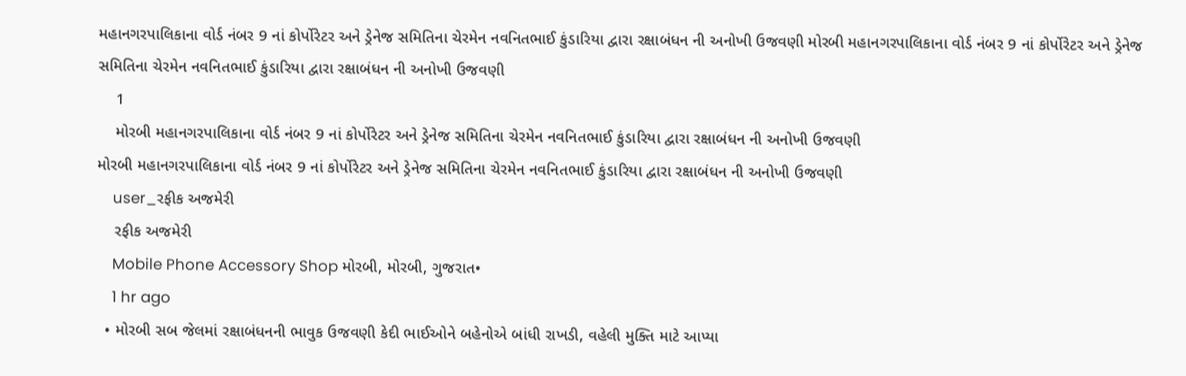મહાનગરપાલિકાના વોર્ડ નંબર 9 નાં કોર્પોરેટર અને ડ્રેનેજ સમિતિના ચેરમેન નવનિતભાઈ કુંડારિયા દ્વારા રક્ષાબંધન ની અનોખી ઉજવણી મોરબી મહાનગરપાલિકાના વોર્ડ નંબર 9 નાં કોર્પોરેટર અને ડ્રેનેજ સમિતિના ચેરમેન નવનિતભાઈ કુંડારિયા દ્વારા રક્ષાબંધન ની અનોખી ઉજવણી
    1
    મોરબી મહાનગરપાલિકાના વોર્ડ નંબર 9 નાં કોર્પોરેટર અને ડ્રેનેજ સમિતિના ચેરમેન નવનિતભાઈ કુંડારિયા દ્વારા રક્ષાબંધન ની અનોખી ઉજવણી
મોરબી મહાનગરપાલિકાના વોર્ડ નંબર 9 નાં કોર્પોરેટર અને ડ્રેનેજ સમિતિના ચેરમેન નવનિતભાઈ કુંડારિયા દ્વારા રક્ષાબંધન ની અનોખી ઉજવણી
    user_રફીક અજમેરી
    રફીક અજમેરી
    Mobile Phone Accessory Shop મોરબી, મોરબી, ગુજરાત•
    1 hr ago
  • મોરબી સબ જેલમાં રક્ષાબંધનની ભાવુક ઉજવણી કેદી ભાઈઓને બહેનોએ બાંધી રાખડી, વહેલી મુક્તિ માટે આપ્યા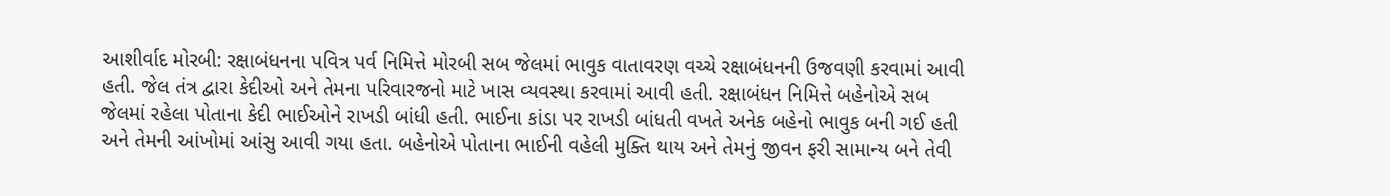આશીર્વાદ મોરબી: રક્ષાબંધનના પવિત્ર પર્વ નિમિત્તે મોરબી સબ જેલમાં ભાવુક વાતાવરણ વચ્ચે રક્ષાબંધનની ઉજવણી કરવામાં આવી હતી. જેલ તંત્ર દ્વારા કેદીઓ અને તેમના પરિવારજનો માટે ખાસ વ્યવસ્થા કરવામાં આવી હતી. રક્ષાબંધન નિમિત્તે બહેનોએ સબ જેલમાં રહેલા પોતાના કેદી ભાઈઓને રાખડી બાંધી હતી. ભાઈના કાંડા પર રાખડી બાંધતી વખતે અનેક બહેનો ભાવુક બની ગઈ હતી અને તેમની આંખોમાં આંસુ આવી ગયા હતા. બહેનોએ પોતાના ભાઈની વહેલી મુક્તિ થાય અને તેમનું જીવન ફરી સામાન્ય બને તેવી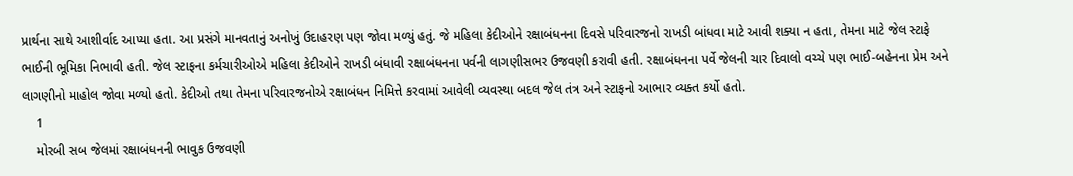પ્રાર્થના સાથે આશીર્વાદ આપ્યા હતા. આ પ્રસંગે માનવતાનું અનોખું ઉદાહરણ પણ જોવા મળ્યું હતું. જે મહિલા કેદીઓને રક્ષાબંધનના દિવસે પરિવારજનો રાખડી બાંધવા માટે આવી શક્યા ન હતા, તેમના માટે જેલ સ્ટાફે ભાઈની ભૂમિકા નિભાવી હતી. જેલ સ્ટાફના કર્મચારીઓએ મહિલા કેદીઓને રાખડી બંધાવી રક્ષાબંધનના પર્વની લાગણીસભર ઉજવણી કરાવી હતી. રક્ષાબંધનના પર્વે જેલની ચાર દિવાલો વચ્ચે પણ ભાઈ-બહેનના પ્રેમ અને લાગણીનો માહોલ જોવા મળ્યો હતો. કેદીઓ તથા તેમના પરિવારજનોએ રક્ષાબંધન નિમિત્તે કરવામાં આવેલી વ્યવસ્થા બદલ જેલ તંત્ર અને સ્ટાફનો આભાર વ્યક્ત કર્યો હતો.
    1
    મોરબી સબ જેલમાં રક્ષાબંધનની ભાવુક ઉજવણી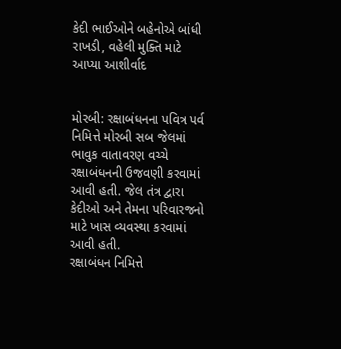કેદી ભાઈઓને બહેનોએ બાંધી રાખડી, વહેલી મુક્તિ માટે આપ્યા આશીર્વાદ


મોરબી: રક્ષાબંધનના પવિત્ર પર્વ નિમિત્તે મોરબી સબ જેલમાં ભાવુક વાતાવરણ વચ્ચે રક્ષાબંધનની ઉજવણી કરવામાં આવી હતી. જેલ તંત્ર દ્વારા કેદીઓ અને તેમના પરિવારજનો માટે ખાસ વ્યવસ્થા કરવામાં આવી હતી.
રક્ષાબંધન નિમિત્તે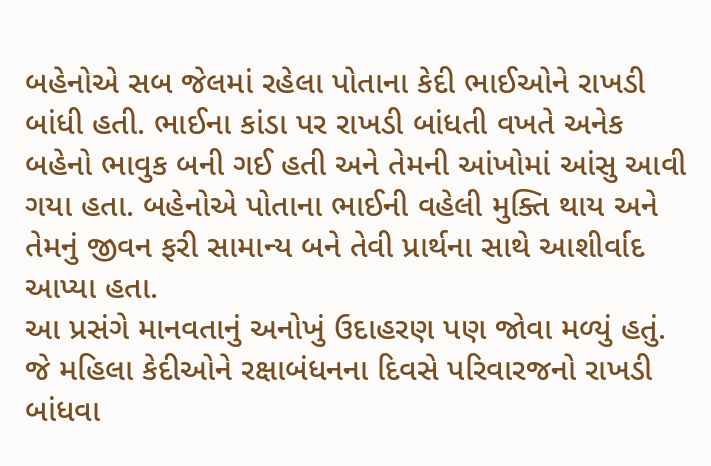બહેનોએ સબ જેલમાં રહેલા પોતાના કેદી ભાઈઓને રાખડી બાંધી હતી. ભાઈના કાંડા પર રાખડી બાંધતી વખતે અનેક બહેનો ભાવુક બની ગઈ હતી અને તેમની આંખોમાં આંસુ આવી ગયા હતા. બહેનોએ પોતાના ભાઈની વહેલી મુક્તિ થાય અને તેમનું જીવન ફરી સામાન્ય બને તેવી પ્રાર્થના સાથે આશીર્વાદ આપ્યા હતા.
આ પ્રસંગે માનવતાનું અનોખું ઉદાહરણ પણ જોવા મળ્યું હતું. જે મહિલા કેદીઓને રક્ષાબંધનના દિવસે પરિવારજનો રાખડી બાંધવા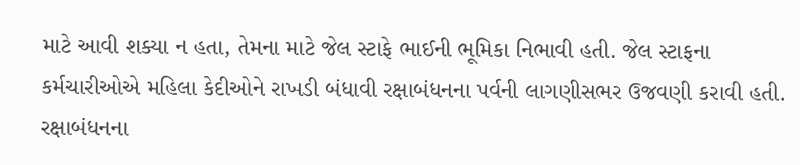માટે આવી શક્યા ન હતા, તેમના માટે જેલ સ્ટાફે ભાઈની ભૂમિકા નિભાવી હતી. જેલ સ્ટાફના કર્મચારીઓએ મહિલા કેદીઓને રાખડી બંધાવી રક્ષાબંધનના પર્વની લાગણીસભર ઉજવણી કરાવી હતી.
રક્ષાબંધનના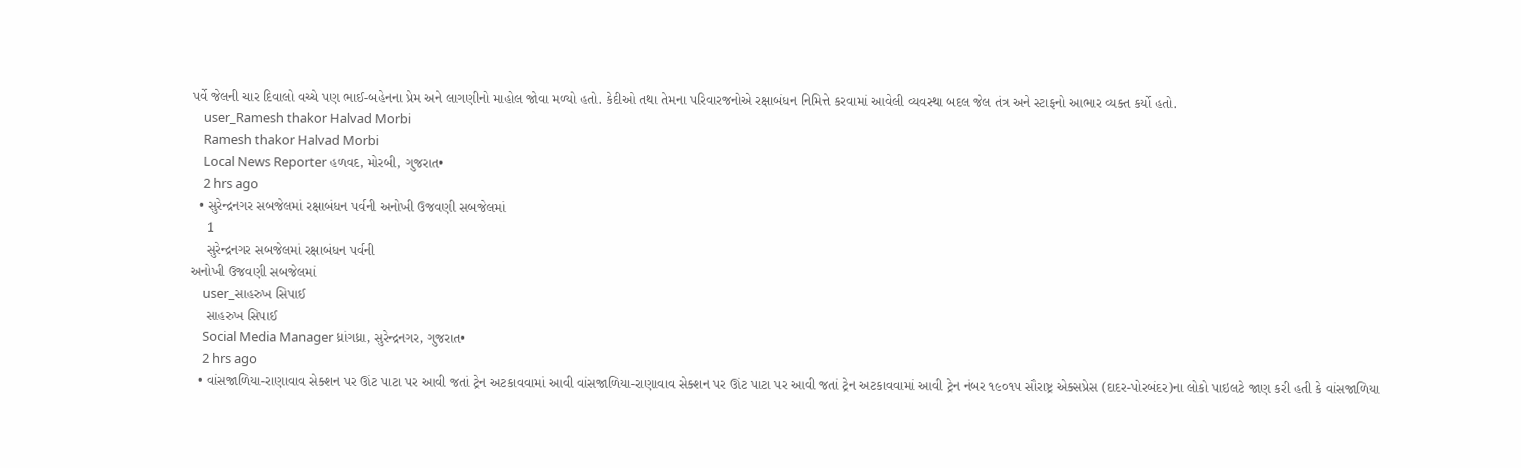પર્વે જેલની ચાર દિવાલો વચ્ચે પણ ભાઈ-બહેનના પ્રેમ અને લાગણીનો માહોલ જોવા મળ્યો હતો. કેદીઓ તથા તેમના પરિવારજનોએ રક્ષાબંધન નિમિત્તે કરવામાં આવેલી વ્યવસ્થા બદલ જેલ તંત્ર અને સ્ટાફનો આભાર વ્યક્ત કર્યો હતો.
    user_Ramesh thakor Halvad Morbi
    Ramesh thakor Halvad Morbi
    Local News Reporter હળવદ, મોરબી, ગુજરાત•
    2 hrs ago
  • સુરેન્દ્રનગર સબજેલમાં રક્ષાબંધન પર્વની અનોખી ઉજવણી સબજેલમાં
    1
    સુરેન્દ્રનગર સબજેલમાં રક્ષાબંધન પર્વની
અનોખી ઉજવણી સબજેલમાં
    user_સાહરુખ સિપાઈ
    સાહરુખ સિપાઈ
    Social Media Manager ધ્રાંગધ્રા, સુરેન્દ્રનગર, ગુજરાત•
    2 hrs ago
  • વાંસજાળિયા-રાણાવાવ સેક્શન પર ઊંટ પાટા પર આવી જતાં ટ્રેન અટકાવવામાં આવી વાંસજાળિયા-રાણાવાવ સેક્શન પર ઊંટ પાટા પર આવી જતાં ટ્રેન અટકાવવામાં આવી ટ્રેન નંબર ૧૯૦૧૫ સૌરાષ્ટ્ર એક્સપ્રેસ (દાદર-પોરબંદર)ના લોકો પાઇલટે જાણ કરી હતી કે વાંસજાળિયા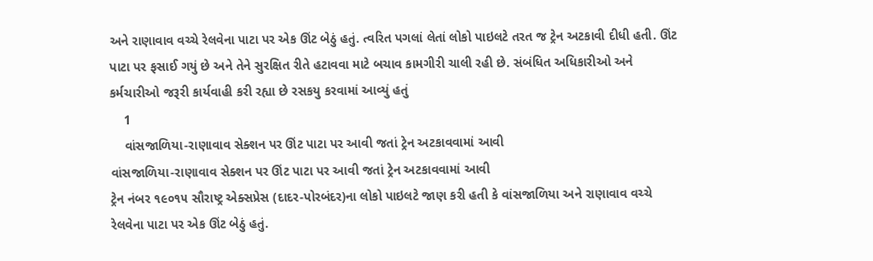અને રાણાવાવ વચ્ચે રેલવેના પાટા પર એક ઊંટ બેઠું હતું. ત્વરિત પગલાં લેતાં લોકો પાઇલટે તરત જ ટ્રેન અટકાવી દીધી હતી. ઊંટ પાટા પર ફસાઈ ગયું છે અને તેને સુરક્ષિત રીતે હટાવવા માટે બચાવ કામગીરી ચાલી રહી છે. સંબંધિત અધિકારીઓ અને કર્મચારીઓ જરૂરી કાર્યવાહી કરી રહ્યા છે રસકયુ કરવામાં આવ્યું હતું
    1
    વાંસજાળિયા-રાણાવાવ સેક્શન પર ઊંટ પાટા પર આવી જતાં ટ્રેન અટકાવવામાં આવી
વાંસજાળિયા-રાણાવાવ સેક્શન પર ઊંટ પાટા પર આવી જતાં ટ્રેન અટકાવવામાં આવી
ટ્રેન નંબર ૧૯૦૧૫ સૌરાષ્ટ્ર એક્સપ્રેસ (દાદર-પોરબંદર)ના લોકો પાઇલટે જાણ કરી હતી કે વાંસજાળિયા અને રાણાવાવ વચ્ચે રેલવેના પાટા પર એક ઊંટ બેઠું હતું.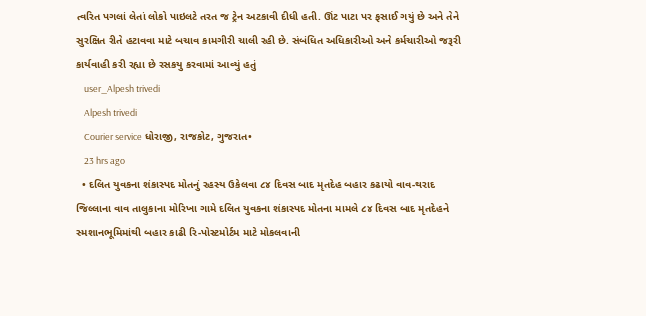ત્વરિત પગલાં લેતાં લોકો પાઇલટે તરત જ ટ્રેન અટકાવી દીધી હતી. ઊંટ પાટા પર ફસાઈ ગયું છે અને તેને સુરક્ષિત રીતે હટાવવા માટે બચાવ કામગીરી ચાલી રહી છે. સંબંધિત અધિકારીઓ અને કર્મચારીઓ જરૂરી કાર્યવાહી કરી રહ્યા છે રસકયુ કરવામાં આવ્યું હતું
    user_Alpesh trivedi
    Alpesh trivedi
    Courier service ધોરાજી, રાજકોટ, ગુજરાત•
    23 hrs ago
  • દલિત યુવકના શંકાસ્પદ મોતનું રહસ્ય ઉકેલવા ૮૪ દિવસ બાદ મૃતદેહ બહાર કઢાયો વાવ-થરાદ જિલ્લાના વાવ તાલુકાના મોરિખા ગામે દલિત યુવકના શંકાસ્પદ મોતના મામલે ૮૪ દિવસ બાદ મૃતદેહને સ્મશાનભૂમિમાંથી બહાર કાઢી રિ-પોસ્ટમોર્ટમ માટે મોકલવાની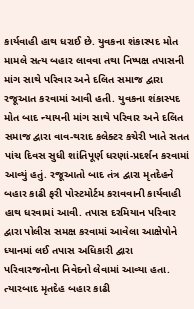કાર્યવાહી હાથ ધરાઈ છે. યુવકના શંકાસ્પદ મોત મામલે સત્ય બહાર લાવવા તથા નિષ્પક્ષ તપાસની માંગ સાથે પરિવાર અને દલિત સમાજ દ્વારા રજૂઆત કરવામાં આવી હતી. યુવકના શંકાસ્પદ મોત બાદ ન્યાયની માંગ સાથે પરિવાર અને દલિત સમાજ દ્વારા વાવ-થરાદ કલેક્ટર કચેરી ખાતે સતત પાંચ દિવસ સુધી શાંતિપૂર્ણ ધરણાં-પ્રદર્શન કરવામાં આવ્યું હતું. રજૂઆતો બાદ તંત્ર દ્વારા મૃતદેહને બહાર કાઢી ફરી પોસ્ટમોર્ટમ કરાવવાની કાર્યવાહી હાથ ધરવામાં આવી. તપાસ દરમિયાન પરિવાર દ્વારા પોલીસ સમક્ષ કરવામાં આવેલા આક્ષેપોને ધ્યાનમાં લઈ તપાસ અધિકારી દ્વારા પરિવારજનોના નિવેદનો લેવામાં આવ્યા હતા. ત્યારબાદ મૃતદેહ બહાર કાઢી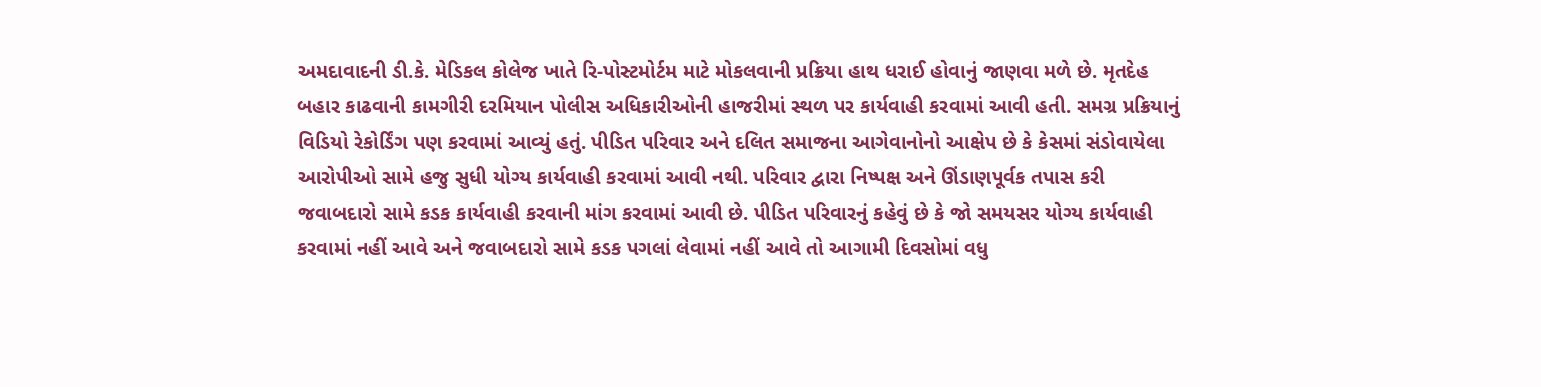અમદાવાદની ડી.કે. મેડિકલ કોલેજ ખાતે રિ-પોસ્ટમોર્ટમ માટે મોકલવાની પ્રક્રિયા હાથ ધરાઈ હોવાનું જાણવા મળે છે. મૃતદેહ બહાર કાઢવાની કામગીરી દરમિયાન પોલીસ અધિકારીઓની હાજરીમાં સ્થળ પર કાર્યવાહી કરવામાં આવી હતી. સમગ્ર પ્રક્રિયાનું વિડિયો રેકોર્ડિંગ પણ કરવામાં આવ્યું હતું. પીડિત પરિવાર અને દલિત સમાજના આગેવાનોનો આક્ષેપ છે કે કેસમાં સંડોવાયેલા આરોપીઓ સામે હજુ સુધી યોગ્ય કાર્યવાહી કરવામાં આવી નથી. પરિવાર દ્વારા નિષ્પક્ષ અને ઊંડાણપૂર્વક તપાસ કરી જવાબદારો સામે કડક કાર્યવાહી કરવાની માંગ કરવામાં આવી છે. પીડિત પરિવારનું કહેવું છે કે જો સમયસર યોગ્ય કાર્યવાહી કરવામાં નહીં આવે અને જવાબદારો સામે કડક પગલાં લેવામાં નહીં આવે તો આગામી દિવસોમાં વધુ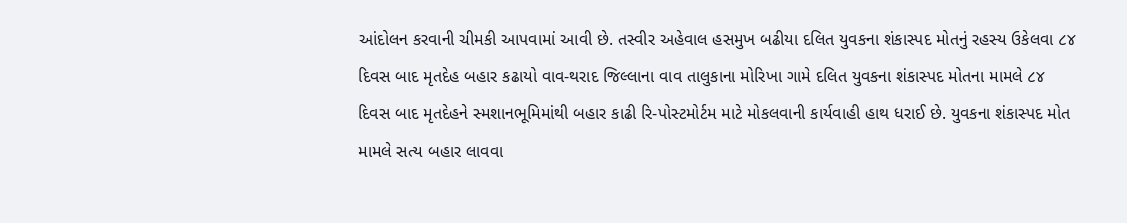આંદોલન કરવાની ચીમકી આપવામાં આવી છે. તસ્વીર અહેવાલ હસમુખ બઢીયા દલિત યુવકના શંકાસ્પદ મોતનું રહસ્ય ઉકેલવા ૮૪ દિવસ બાદ મૃતદેહ બહાર કઢાયો વાવ-થરાદ જિલ્લાના વાવ તાલુકાના મોરિખા ગામે દલિત યુવકના શંકાસ્પદ મોતના મામલે ૮૪ દિવસ બાદ મૃતદેહને સ્મશાનભૂમિમાંથી બહાર કાઢી રિ-પોસ્ટમોર્ટમ માટે મોકલવાની કાર્યવાહી હાથ ધરાઈ છે. યુવકના શંકાસ્પદ મોત મામલે સત્ય બહાર લાવવા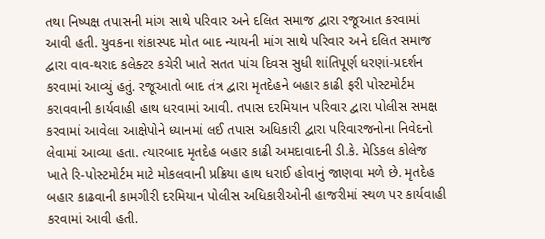તથા નિષ્પક્ષ તપાસની માંગ સાથે પરિવાર અને દલિત સમાજ દ્વારા રજૂઆત કરવામાં આવી હતી. યુવકના શંકાસ્પદ મોત બાદ ન્યાયની માંગ સાથે પરિવાર અને દલિત સમાજ દ્વારા વાવ-થરાદ કલેક્ટર કચેરી ખાતે સતત પાંચ દિવસ સુધી શાંતિપૂર્ણ ધરણાં-પ્રદર્શન કરવામાં આવ્યું હતું. રજૂઆતો બાદ તંત્ર દ્વારા મૃતદેહને બહાર કાઢી ફરી પોસ્ટમોર્ટમ કરાવવાની કાર્યવાહી હાથ ધરવામાં આવી. તપાસ દરમિયાન પરિવાર દ્વારા પોલીસ સમક્ષ કરવામાં આવેલા આક્ષેપોને ધ્યાનમાં લઈ તપાસ અધિકારી દ્વારા પરિવારજનોના નિવેદનો લેવામાં આવ્યા હતા. ત્યારબાદ મૃતદેહ બહાર કાઢી અમદાવાદની ડી.કે. મેડિકલ કોલેજ ખાતે રિ-પોસ્ટમોર્ટમ માટે મોકલવાની પ્રક્રિયા હાથ ધરાઈ હોવાનું જાણવા મળે છે. મૃતદેહ બહાર કાઢવાની કામગીરી દરમિયાન પોલીસ અધિકારીઓની હાજરીમાં સ્થળ પર કાર્યવાહી કરવામાં આવી હતી.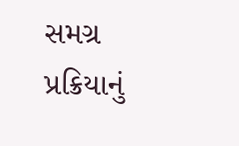સમગ્ર પ્રક્રિયાનું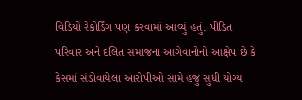વિડિયો રેકોર્ડિંગ પણ કરવામાં આવ્યું હતું. પીડિત પરિવાર અને દલિત સમાજના આગેવાનોનો આક્ષેપ છે કે કેસમાં સંડોવાયેલા આરોપીઓ સામે હજુ સુધી યોગ્ય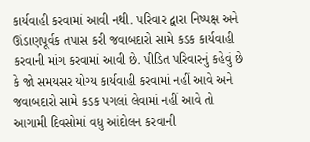કાર્યવાહી કરવામાં આવી નથી. પરિવાર દ્વારા નિષ્પક્ષ અને ઊંડાણપૂર્વક તપાસ કરી જવાબદારો સામે કડક કાર્યવાહી કરવાની માંગ કરવામાં આવી છે. પીડિત પરિવારનું કહેવું છે કે જો સમયસર યોગ્ય કાર્યવાહી કરવામાં નહીં આવે અને જવાબદારો સામે કડક પગલાં લેવામાં નહીં આવે તો આગામી દિવસોમાં વધુ આંદોલન કરવાની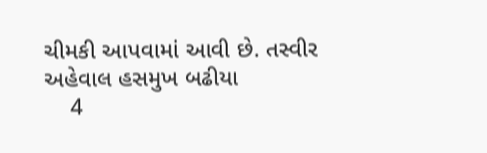ચીમકી આપવામાં આવી છે. તસ્વીર અહેવાલ હસમુખ બઢીયા
    4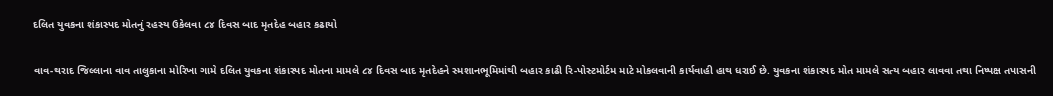દલિત યુવકના શંકાસ્પદ મોતનું રહસ્ય ઉકેલવા ૮૪ દિવસ બાદ મૃતદેહ બહાર કઢાયો

વાવ-થરાદ જિલ્લાના વાવ તાલુકાના મોરિખા ગામે દલિત યુવકના શંકાસ્પદ મોતના મામલે ૮૪ દિવસ બાદ મૃતદેહને સ્મશાનભૂમિમાંથી બહાર કાઢી રિ-પોસ્ટમોર્ટમ માટે મોકલવાની કાર્યવાહી હાથ ધરાઈ છે. યુવકના શંકાસ્પદ મોત મામલે સત્ય બહાર લાવવા તથા નિષ્પક્ષ તપાસની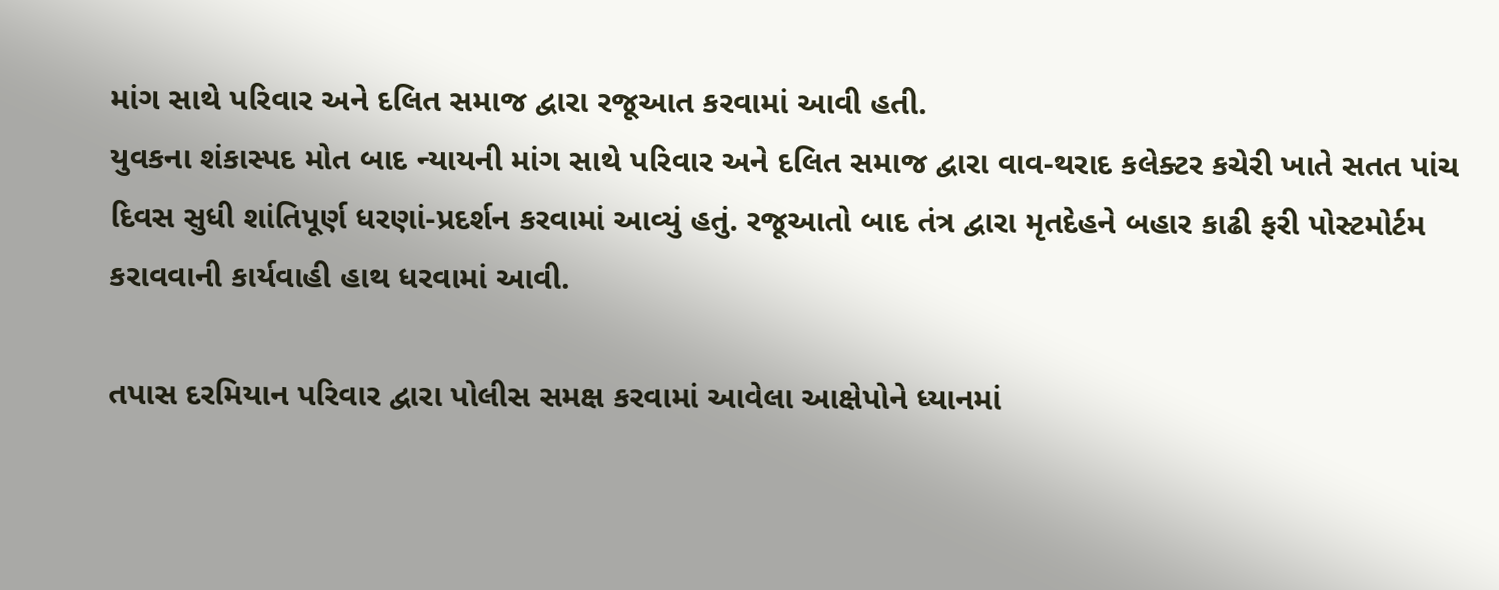માંગ સાથે પરિવાર અને દલિત સમાજ દ્વારા રજૂઆત કરવામાં આવી હતી.
યુવકના શંકાસ્પદ મોત બાદ ન્યાયની માંગ સાથે પરિવાર અને દલિત સમાજ દ્વારા વાવ-થરાદ કલેક્ટર કચેરી ખાતે સતત પાંચ દિવસ સુધી શાંતિપૂર્ણ ધરણાં-પ્રદર્શન કરવામાં આવ્યું હતું. રજૂઆતો બાદ તંત્ર દ્વારા મૃતદેહને બહાર કાઢી ફરી પોસ્ટમોર્ટમ કરાવવાની કાર્યવાહી હાથ ધરવામાં આવી.

તપાસ દરમિયાન પરિવાર દ્વારા પોલીસ સમક્ષ કરવામાં આવેલા આક્ષેપોને ધ્યાનમાં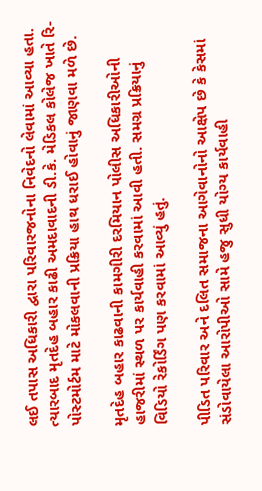લઈ તપાસ અધિકારી દ્વારા પરિવારજનોના નિવેદનો લેવામાં આવ્યા હતા. ત્યારબાદ મૃતદેહ બહાર કાઢી અમદાવાદની ડી.કે. મેડિકલ કોલેજ ખાતે રિ-પોસ્ટમોર્ટમ માટે મોકલવાની પ્રક્રિયા હાથ ધરાઈ હોવાનું જાણવા મળે છે.

મૃતદેહ બહાર કાઢવાની કામગીરી દરમિયાન પોલીસ અધિકારીઓની હાજરીમાં સ્થળ પર કાર્યવાહી કરવામાં આવી હતી. સમગ્ર પ્રક્રિયાનું વિડિયો રેકોર્ડિંગ પણ કરવામાં આવ્યું હતું.

પીડિત પરિવાર અને દલિત સમાજના આગેવાનોનો આક્ષેપ છે કે કેસમાં સંડોવાયેલા આરોપીઓ સામે હજુ સુધી યોગ્ય કાર્યવાહી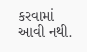કરવામાં આવી નથી.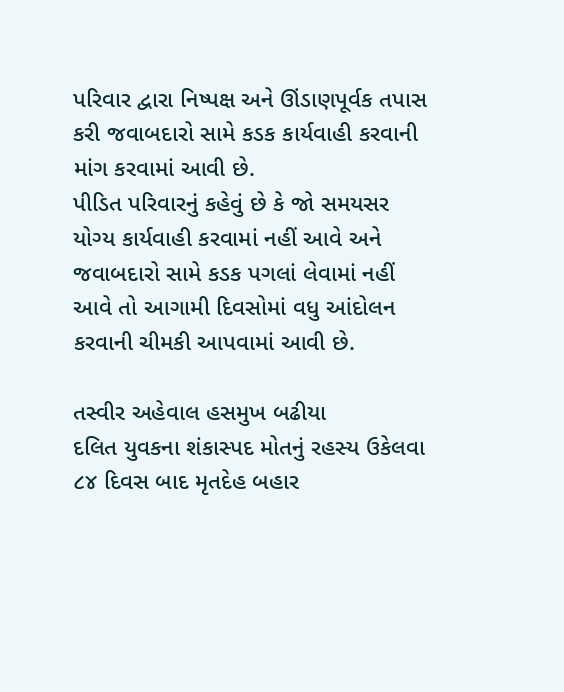પરિવાર દ્વારા નિષ્પક્ષ અને ઊંડાણપૂર્વક તપાસ કરી જવાબદારો સામે કડક કાર્યવાહી કરવાની માંગ કરવામાં આવી છે.
પીડિત પરિવારનું કહેવું છે કે જો સમયસર યોગ્ય કાર્યવાહી કરવામાં નહીં આવે અને જવાબદારો સામે કડક પગલાં લેવામાં નહીં આવે તો આગામી દિવસોમાં વધુ આંદોલન કરવાની ચીમકી આપવામાં આવી છે.

તસ્વીર અહેવાલ હસમુખ બઢીયા
દલિત યુવકના શંકાસ્પદ મોતનું રહસ્ય ઉકેલવા ૮૪ દિવસ બાદ મૃતદેહ બહાર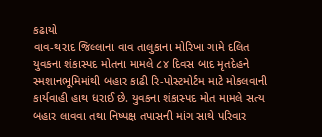કઢાયો
વાવ-થરાદ જિલ્લાના વાવ તાલુકાના મોરિખા ગામે દલિત યુવકના શંકાસ્પદ મોતના મામલે ૮૪ દિવસ બાદ મૃતદેહને સ્મશાનભૂમિમાંથી બહાર કાઢી રિ-પોસ્ટમોર્ટમ માટે મોકલવાની કાર્યવાહી હાથ ધરાઈ છે. યુવકના શંકાસ્પદ મોત મામલે સત્ય બહાર લાવવા તથા નિષ્પક્ષ તપાસની માંગ સાથે પરિવાર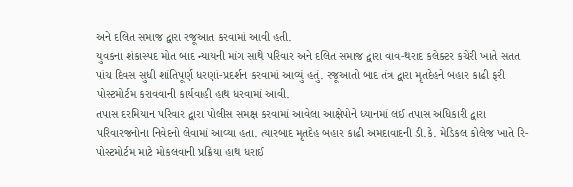અને દલિત સમાજ દ્વારા રજૂઆત કરવામાં આવી હતી.
યુવકના શંકાસ્પદ મોત બાદ ન્યાયની માંગ સાથે પરિવાર અને દલિત સમાજ દ્વારા વાવ-થરાદ કલેક્ટર કચેરી ખાતે સતત પાંચ દિવસ સુધી શાંતિપૂર્ણ ધરણાં-પ્રદર્શન કરવામાં આવ્યું હતું. રજૂઆતો બાદ તંત્ર દ્વારા મૃતદેહને બહાર કાઢી ફરી પોસ્ટમોર્ટમ કરાવવાની કાર્યવાહી હાથ ધરવામાં આવી.
તપાસ દરમિયાન પરિવાર દ્વારા પોલીસ સમક્ષ કરવામાં આવેલા આક્ષેપોને ધ્યાનમાં લઈ તપાસ અધિકારી દ્વારા પરિવારજનોના નિવેદનો લેવામાં આવ્યા હતા. ત્યારબાદ મૃતદેહ બહાર કાઢી અમદાવાદની ડી.કે. મેડિકલ કોલેજ ખાતે રિ-પોસ્ટમોર્ટમ માટે મોકલવાની પ્રક્રિયા હાથ ધરાઈ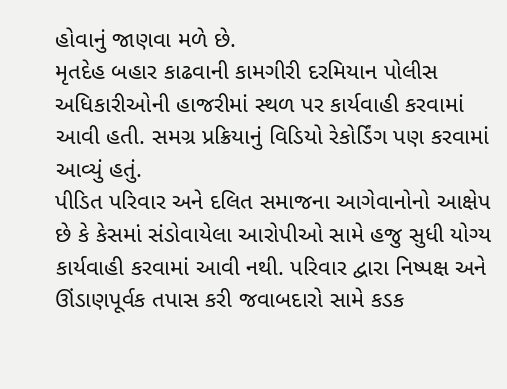હોવાનું જાણવા મળે છે.
મૃતદેહ બહાર કાઢવાની કામગીરી દરમિયાન પોલીસ અધિકારીઓની હાજરીમાં સ્થળ પર કાર્યવાહી કરવામાં આવી હતી. સમગ્ર પ્રક્રિયાનું વિડિયો રેકોર્ડિંગ પણ કરવામાં આવ્યું હતું.
પીડિત પરિવાર અને દલિત સમાજના આગેવાનોનો આક્ષેપ છે કે કેસમાં સંડોવાયેલા આરોપીઓ સામે હજુ સુધી યોગ્ય કાર્યવાહી કરવામાં આવી નથી. પરિવાર દ્વારા નિષ્પક્ષ અને ઊંડાણપૂર્વક તપાસ કરી જવાબદારો સામે કડક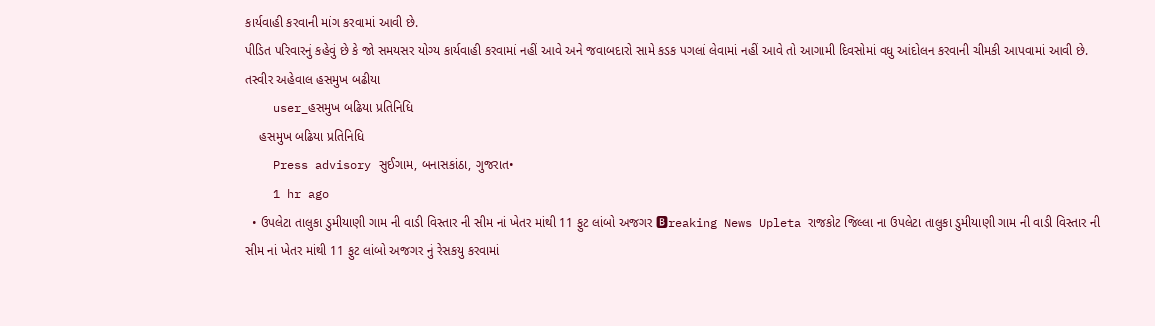કાર્યવાહી કરવાની માંગ કરવામાં આવી છે.
પીડિત પરિવારનું કહેવું છે કે જો સમયસર યોગ્ય કાર્યવાહી કરવામાં નહીં આવે અને જવાબદારો સામે કડક પગલાં લેવામાં નહીં આવે તો આગામી દિવસોમાં વધુ આંદોલન કરવાની ચીમકી આપવામાં આવી છે.
તસ્વીર અહેવાલ હસમુખ બઢીયા
    user_હસમુખ બઢિયા પ્રતિનિધિ
    હસમુખ બઢિયા પ્રતિનિધિ
    Press advisory સુઈગામ, બનાસકાંઠા, ગુજરાત•
    1 hr ago
  • ઉપલેટા તાલુકા ડુમીયાણી ગામ ની વાડી વિસ્તાર ની સીમ નાં ખેતર માંથી 11 ફુટ લાંબો અજગર 🅱reaking News Upleta રાજકોટ જિલ્લા ના ઉપલેટા તાલુકા ડુમીયાણી ગામ ની વાડી વિસ્તાર ની સીમ નાં ખેતર માંથી 11 ફુટ લાંબો અજગર નું રેસકયુ કરવામાં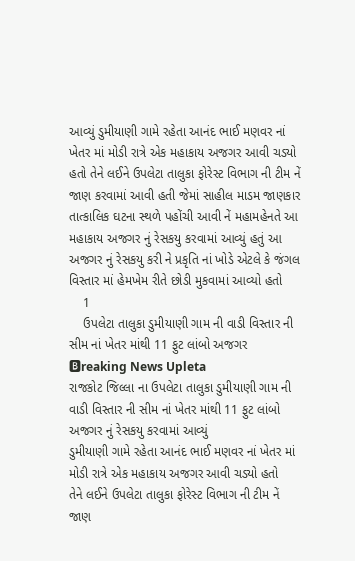આવ્યું ડુમીયાણી ગામે રહેતા આનંદ ભાઈ મણવર નાં ખેતર માં મોડી રાત્રે એક મહાકાય અજગર આવી ચડ્યો હતો તેને લઈને ઉપલેટા તાલુકા ફોરેસ્ટ વિભાગ ની ટીમ નેં જાણ કરવામાં આવી હતી જેમાં સાહીલ માડમ જાણકાર તાત્કાલિક ઘટના સ્થળે પહોંચી આવી નેં મહામહેનતે આ મહાકાય અજગર નું રેસકયુ કરવામાં આવ્યું હતું આ અજગર નું રેસકયુ કરી ને પ્રકૃતિ નાં ખોડે એટલે કે જંગલ વિસ્તાર માં હેમખેમ રીતે છોડી મુકવામાં આવ્યો હતો
    1
    ઉપલેટા તાલુકા ડુમીયાણી ગામ ની વાડી વિસ્તાર ની સીમ નાં ખેતર માંથી 11 ફુટ લાંબો અજગર
🅱reaking News Upleta
રાજકોટ જિલ્લા ના ઉપલેટા તાલુકા ડુમીયાણી ગામ ની વાડી વિસ્તાર ની સીમ નાં ખેતર માંથી 11 ફુટ લાંબો અજગર નું રેસકયુ કરવામાં આવ્યું
ડુમીયાણી ગામે રહેતા આનંદ ભાઈ મણવર નાં ખેતર માં મોડી રાત્રે એક મહાકાય અજગર આવી ચડ્યો હતો
તેને લઈને ઉપલેટા તાલુકા ફોરેસ્ટ વિભાગ ની ટીમ નેં જાણ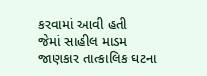કરવામાં આવી હતી
જેમાં સાહીલ માડમ જાણકાર તાત્કાલિક ઘટના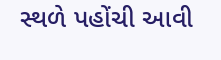સ્થળે પહોંચી આવી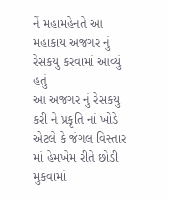નેં મહામહેનતે આ મહાકાય અજગર નું રેસકયુ કરવામાં આવ્યું હતું
આ અજગર નું રેસકયુ કરી ને પ્રકૃતિ નાં ખોડે એટલે કે જંગલ વિસ્તાર માં હેમખેમ રીતે છોડી મુકવામાં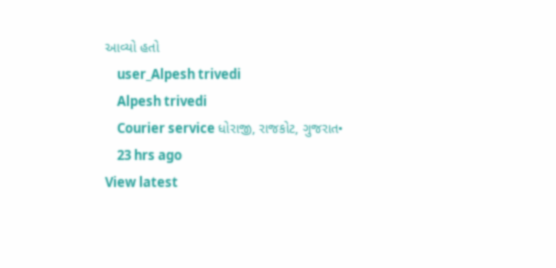આવ્યો હતો
    user_Alpesh trivedi
    Alpesh trivedi
    Courier service ધોરાજી, રાજકોટ, ગુજરાત•
    23 hrs ago
View latest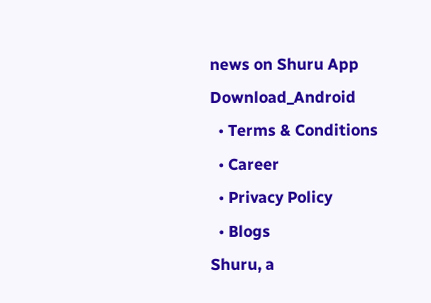news on Shuru App
Download_Android
  • Terms & Conditions
  • Career
  • Privacy Policy
  • Blogs
Shuru, a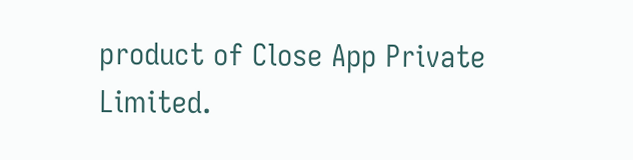product of Close App Private Limited.